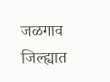जळगाव जिल्ह्यात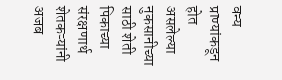वन्य प्राण्यांकडून होत असलेल्या नुकसानीच्या साठी शेती पिकाच्या संरक्षणार्थ शेतकऱ्यांनी अजब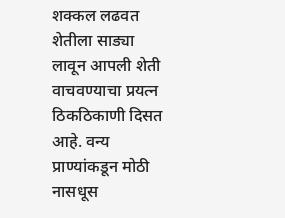शक्कल लढवत शेतीला साड्या लावून आपली शेती वाचवण्याचा प्रयत्न ठिकठिकाणी दिसत आहे. वन्य प्राण्यांकडून मोठी नासधूस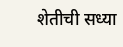शेतीची सध्या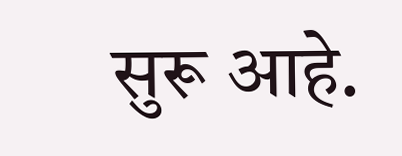सुरू आहे.